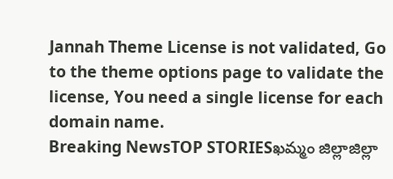Jannah Theme License is not validated, Go to the theme options page to validate the license, You need a single license for each domain name.
Breaking NewsTOP STORIESఖమ్మం జిల్లాజిల్లా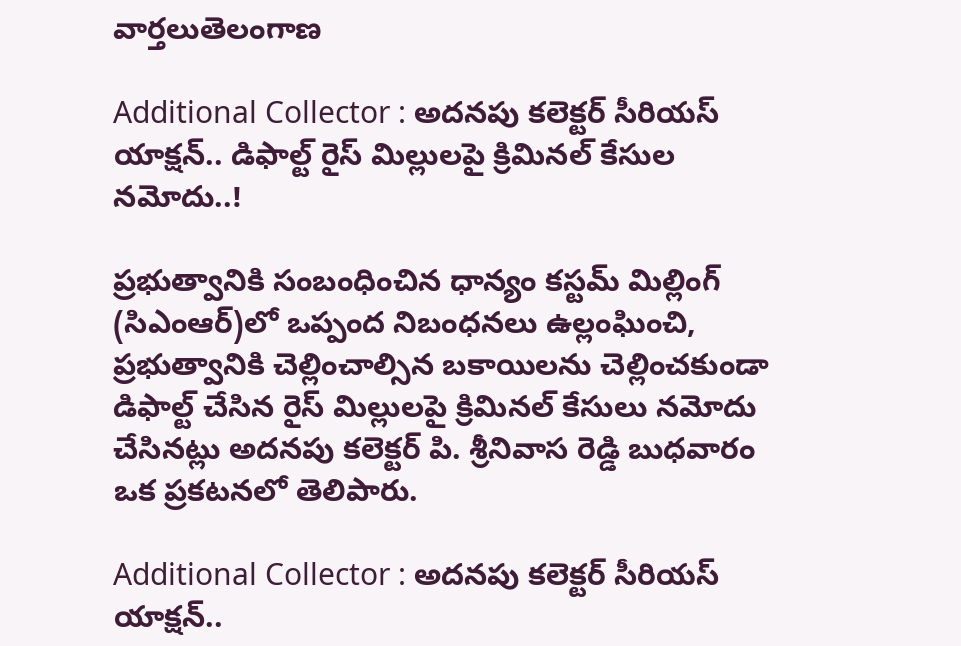వార్తలుతెలంగాణ

Additional Collector : అదనపు కలెక్టర్ సీరియస్ యాక్షన్.. డిఫాల్ట్ రైస్ మిల్లులపై క్రిమినల్ కేసుల నమోదు..!

ప్రభుత్వానికి సంబంధించిన ధాన్యం కస్టమ్ మిల్లింగ్ (సిఎంఆర్)లో ఒప్పంద నిబంధనలు ఉల్లంఘించి, ప్రభుత్వానికి చెల్లించాల్సిన బకాయిలను చెల్లించకుండా డిఫాల్ట్ చేసిన రైస్ మిల్లులపై క్రిమినల్ కేసులు నమోదు చేసినట్లు అదనపు కలెక్టర్ పి. శ్రీనివాస రెడ్డి బుధవారం ఒక ప్రకటనలో తెలిపారు.

Additional Collector : అదనపు కలెక్టర్ సీరియస్ యాక్షన్..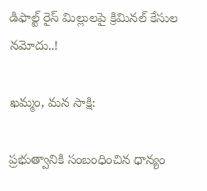డిఫాల్ట్ రైస్ మిల్లులపై క్రిమినల్ కేసుల నమోదు..!

ఖమ్మం, మన సాక్షి:

ప్రభుత్వానికి సంబంధించిన ధాన్యం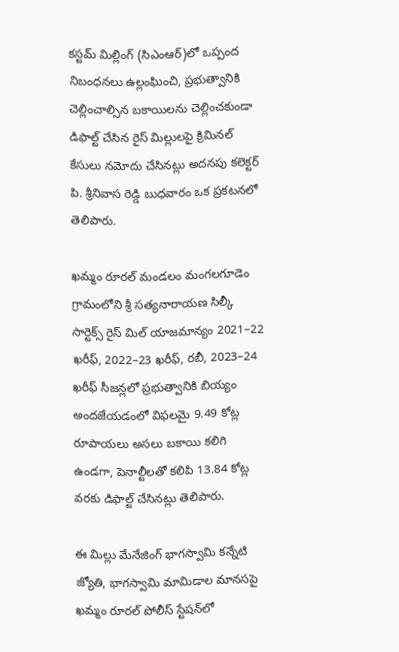కస్టమ్ మిల్లింగ్ (సిఎంఆర్)లో ఒప్పంద నిబంధనలు ఉల్లంఘించి, ప్రభుత్వానికి చెల్లించాల్సిన బకాయిలను చెల్లించకుండా డిఫాల్ట్ చేసిన రైస్ మిల్లులపై క్రిమినల్ కేసులు నమోదు చేసినట్లు అదనపు కలెక్టర్ పి. శ్రీనివాస రెడ్డి బుధవారం ఒక ప్రకటనలో తెలిపారు.

ఖమ్మం రూరల్ మండలం మంగలగూడెం గ్రామంలోని శ్రీ సత్యనారాయణ సిల్కీ సార్టెక్స్ రైస్ మిల్ యాజమాన్యం 2021–22 ఖరీఫ్, 2022–23 ఖరీఫ్, రబీ, 2023–24 ఖరీఫ్ సీజన్లలో ప్రభుత్వానికి బియ్యం అందజేయడంలో విఫలమై 9.49 కోట్ల రూపాయలు అసలు బకాయి కలిగి ఉండగా, పెనాల్టీలతో కలిపి 13.84 కోట్ల వరకు డిఫాల్ట్ చేసినట్లు తెలిపారు.

ఈ మిల్లు మేనేజింగ్ భాగస్వామి కన్నేటి జ్యోతి, భాగస్వామి మామిడాల మానసపై ఖమ్మం రూరల్ పోలీస్ స్టేషన్‌లో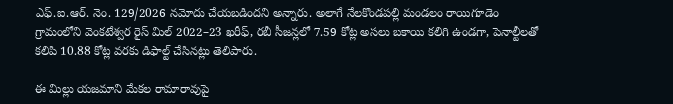ఎఫ్.ఐ.ఆర్. నెం. 129/2026 నమోదు చేయబడిందని అన్నారు. అలాగే నేలకొండపల్లి మండలం రాయిగూడెం గ్రామంలోని వెంకటేశ్వర రైస్ మిల్ 2022–23 ఖరీఫ్, రబీ సీజన్లలో 7.59 కోట్ల అసలు బకాయి కలిగి ఉండగా, పెనాల్టీలతో కలిపి 10.88 కోట్ల వరకు డిఫాల్ట్ చేసినట్లు తెలిపారు.

ఈ మిల్లు యజమాని మేకల రామారావుపై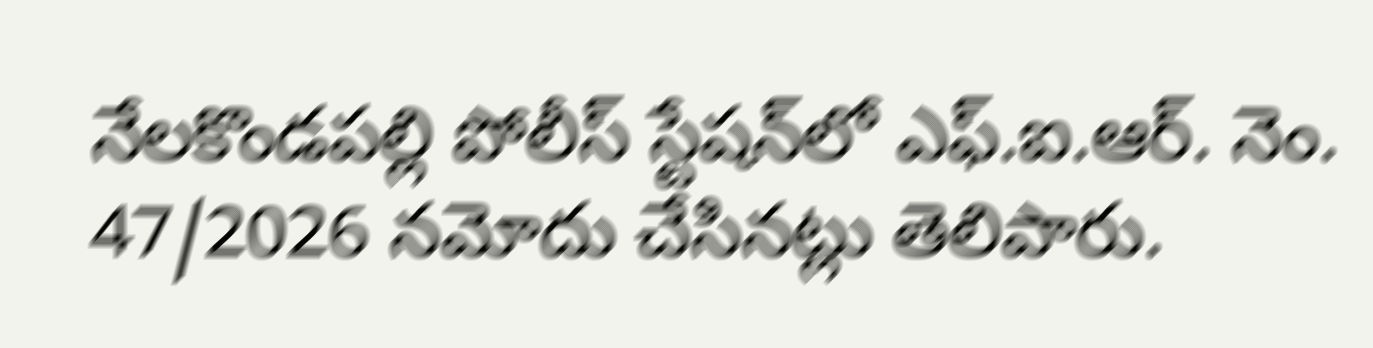నేలకొండపల్లి పోలీస్ స్టేషన్‌లో ఎఫ్.ఐ.ఆర్. నెం. 47/2026 నమోదు చేసినట్లు తెలిపారు.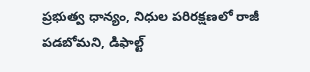ప్రభుత్వ ధాన్యం, నిధుల పరిరక్షణలో రాజీ పడబోమని, డిఫాల్ట్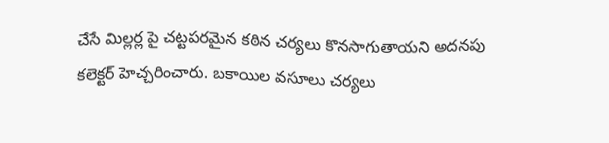చేసే మిల్లర్ల పై చట్టపరమైన కఠిన చర్యలు కొనసాగుతాయని అదనపు కలెక్టర్ హెచ్చరించారు. బకాయిల వసూలు చర్యలు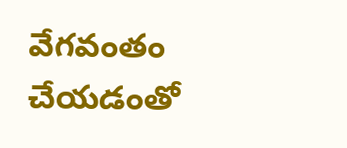వేగవంతం చేయడంతో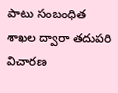పాటు సంబంధిత శాఖల ద్వారా తదుపరి విచారణ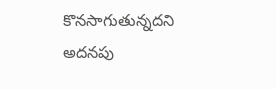కొనసాగుతున్నదని అదనపు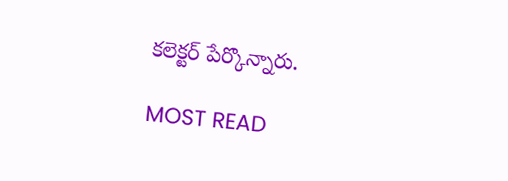కలెక్టర్ పేర్కొన్నారు.

MOST READ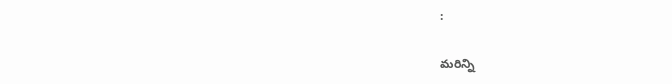:

మరిన్ని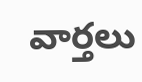వార్తలు